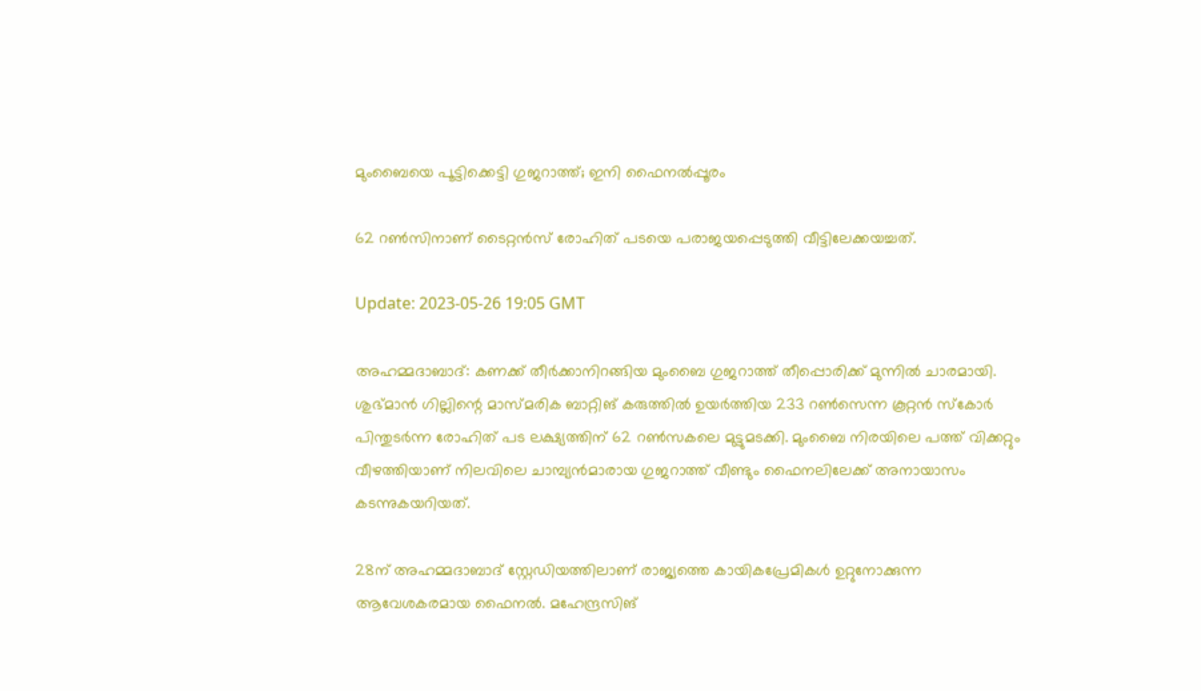മുംബൈയെ പൂട്ടിക്കെട്ടി ഗുജറാത്ത്; ഇനി ഫൈനൽപ്പൂരം

62 റൺസിനാണ് ടൈറ്റൻസ് രോഹിത് പടയെ പരാജയപ്പെടുത്തി വീട്ടിലേക്കയച്ചത്.

Update: 2023-05-26 19:05 GMT

അഹമ്മദാബാദ്: കണക്ക് തീർക്കാനിറങ്ങിയ മുംബൈ ഗുജറാത്ത് തീപ്പൊരിക്ക് മുന്നിൽ ചാരമായി. ശുഭ്മാൻ ഗില്ലിന്റെ മാസ്മരിക ബാറ്റിങ് കരുത്തിൽ ഉയർത്തിയ 233 റൺസെന്ന കൂറ്റൻ സ്‌കോർ പിന്തുടർന്ന രോഹിത് പട ലക്ഷ്യത്തിന് 62 റൺസകലെ മുട്ടുമടക്കി. മുംബൈ നിരയിലെ പത്ത് വിക്കറ്റും വീഴത്തിയാണ് നിലവിലെ ചാമ്പ്യൻമാരായ ഗുജറാത്ത് വീണ്ടും ഫൈനലിലേക്ക് അനായാസം കടന്നുകയറിയത്.

28ന് അഹമ്മദാബാദ് സ്റ്റേഡിയത്തിലാണ് രാജ്യത്തെ കായികപ്രേമികൾ ഉറ്റുനോക്കുന്ന ആവേശകരമായ ഫൈനൽ. മഹേന്ദ്രസിങ്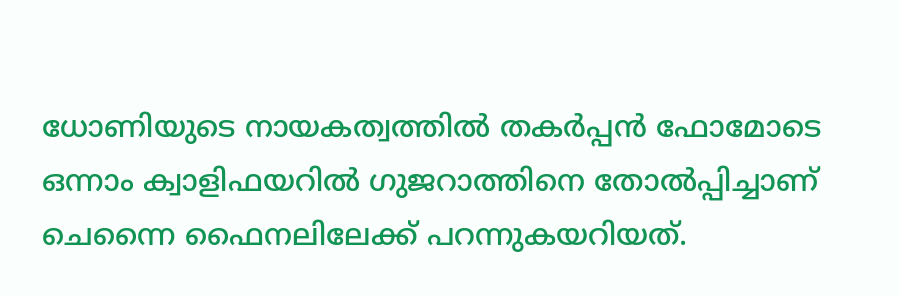ധോണിയുടെ നായകത്വത്തിൽ തകർപ്പൻ ഫോമോടെ ഒന്നാം ക്വാളിഫയറിൽ ഗുജറാത്തിനെ തോൽപ്പിച്ചാണ് ചെന്നൈ ഫൈനലിലേക്ക് പറന്നുകയറിയത്.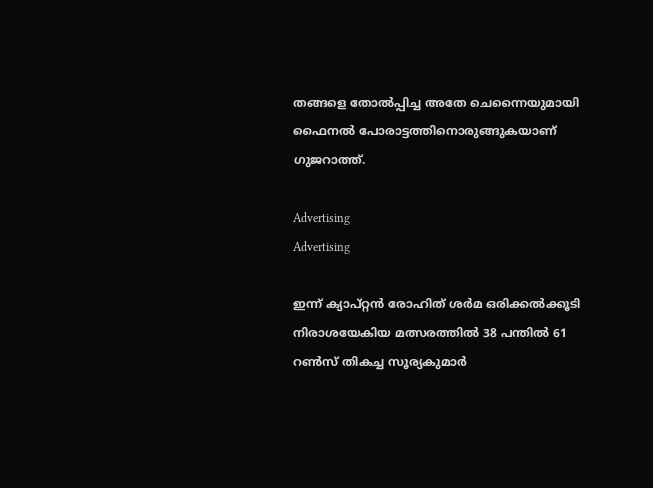തങ്ങളെ തോൽപ്പിച്ച അതേ ചെന്നൈയുമായി ഫൈനൽ പോരാട്ടത്തിനൊരുങ്ങുകയാണ് ഗുജറാത്ത്.

Advertising
Advertising

ഇന്ന് ക്യാപ്റ്റൻ രോഹിത് ശർമ ഒരിക്കൽക്കൂടി നിരാശയേകിയ മത്സരത്തിൽ 38 പന്തിൽ 61 റൺസ് തികച്ച സൂര്യകുമാർ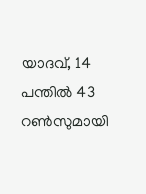യാദവ്, 14 പന്തിൽ 43 റൺസുമായി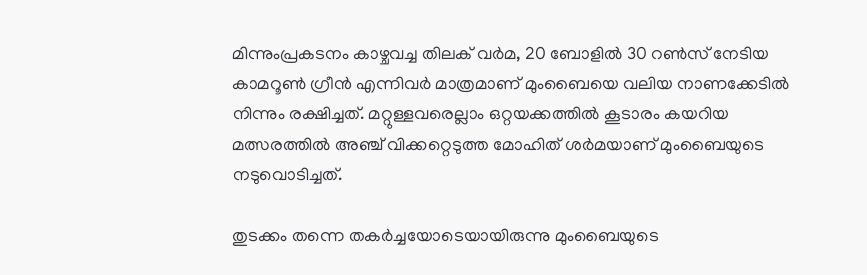മിന്നുംപ്രകടനം കാഴ്ചവച്ച തിലക് വർമ, 20 ബോളിൽ 30 റൺസ് നേടിയ കാമറൂൺ ഗ്രീൻ എന്നിവർ മാത്രമാണ് മുംബൈയെ വലിയ നാണക്കേടിൽ നിന്നും രക്ഷിച്ചത്. മറ്റുള്ളവരെല്ലാം ഒറ്റയക്കത്തിൽ കൂടാരം കയറിയ മത്സരത്തിൽ അഞ്ച് വിക്കറ്റെടുത്ത മോഹിത് ശർമയാണ് മുംബൈയുടെ നടുവൊടിച്ചത്.

തുടക്കം തന്നെ തകർച്ചയോടെയായിരുന്നു മുംബൈയുടെ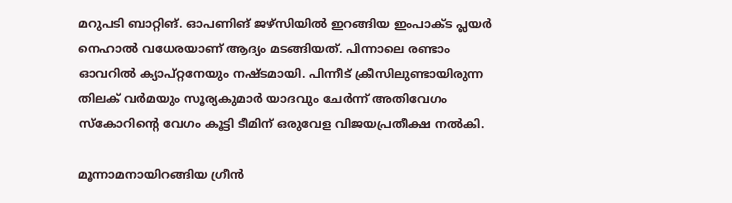മറുപടി ബാറ്റിങ്. ഓപണിങ് ജഴ്‌സിയിൽ ഇറങ്ങിയ ഇംപാക്ട പ്ലയർ നെഹാൽ വധേരയാണ് ആദ്യം മടങ്ങിയത്. പിന്നാലെ രണ്ടാം ഓവറിൽ ക്യാപ്റ്റനേയും നഷ്ടമായി. പിന്നീട് ക്രീസിലുണ്ടായിരുന്ന തിലക് വർമയും സൂര്യകുമാർ യാദവും ചേർന്ന് അതിവേഗം സ്‌കോറിന്റെ വേഗം കൂട്ടി ടീമിന് ഒരുവേള വിജയപ്രതീക്ഷ നൽകി.

മൂന്നാമനായിറങ്ങിയ ഗ്രീൻ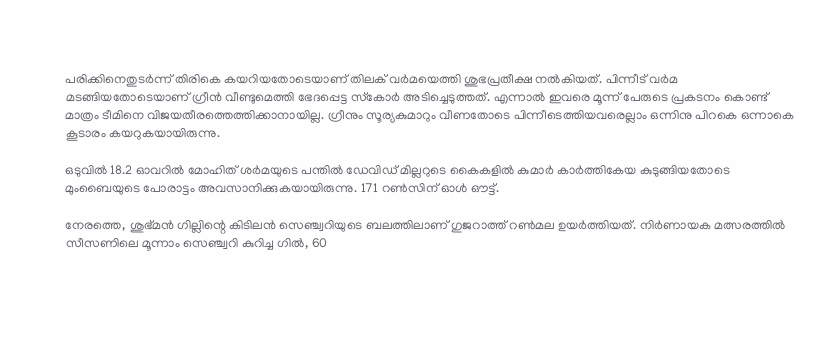പരിക്കിനെതുടർന്ന് തിരികെ കയറിയതോടെയാണ് തിലക് വർമയെത്തി ശുഭപ്രതീക്ഷ നൽകിയത്. പിന്നീട് വർമ മടങ്ങിയതോടെയാണ് ഗ്രീൻ വീണ്ടുമെത്തി ഭേദപ്പെട്ട സ്‌കോർ അടിച്ചെടുത്തത്. എന്നാൽ ഇവരെ മൂന്ന് പേരുടെ പ്രകടനം കൊണ്ട് മാത്രം ടീമിനെ വിജയതീരത്തെത്തിക്കാനായില്ല. ഗ്രീനും സൂര്യകുമാറും വീണതോടെ പിന്നീടെത്തിയവരെല്ലാം ഒന്നിനു പിറകെ ഒന്നാകെ കൂടാരം കയറുകയായിരുന്നു.

ഒടുവിൽ 18.2 ഓവറിൽ മോഹിത് ശർമയുടെ പന്തിൽ ഡേവിഡ് മില്ലറുടെ കൈകളിൽ കുമാർ കാർത്തികേയ കുടുങ്ങിയതോടെ മുംബൈയുടെ പോരാട്ടം അവസാനിക്കുകയായിരുന്നു. 171 റൺസിന് ഓൾ ഔട്ട്.

നേരത്തെ, ശുഭ്മൻ ഗില്ലിന്റെ കിടിലൻ സെഞ്ച്വറിയുടെ ബലത്തിലാണ് ഗുജറാത്ത് റൺമല ഉയർത്തിയത്. നിർണായക മത്സരത്തിൽ സീസണിലെ മൂന്നാം സെഞ്ച്വറി കുറിച്ച ഗിൽ, 60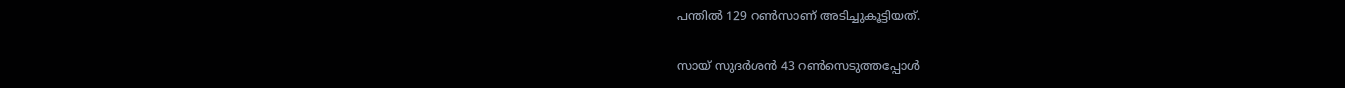പന്തിൽ 129 റൺസാണ് അടിച്ചുകൂട്ടിയത്.

സായ് സുദർശൻ 43 റൺസെടുത്തപ്പോൾ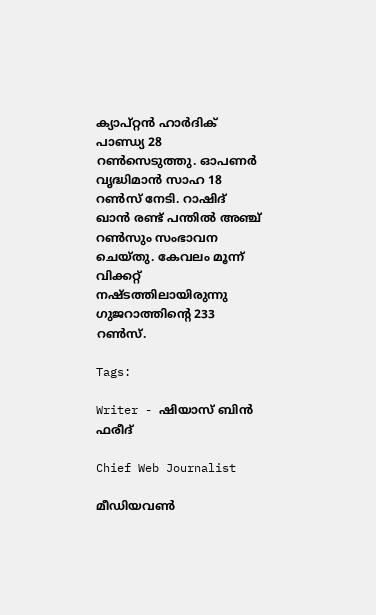ക്യാപ്റ്റൻ ഹാർദിക് പാണ്ഡ്യ 28 റൺസെടുത്തു. ഓപണർ വൃദ്ധിമാൻ സാഹ 18 റൺസ് നേടി. റാഷിദ് ഖാൻ രണ്ട് പന്തിൽ അഞ്ച് റൺസും സംഭാവന ചെയ്തു. കേവലം മൂന്ന് വിക്കറ്റ് നഷ്ടത്തിലായിരുന്നു ഗുജറാത്തിന്റെ 233 റൺസ്.

Tags:

Writer - ഷിയാസ് ബിന്‍ ഫരീദ്

Chief Web Journalist

മീഡിയവണ്‍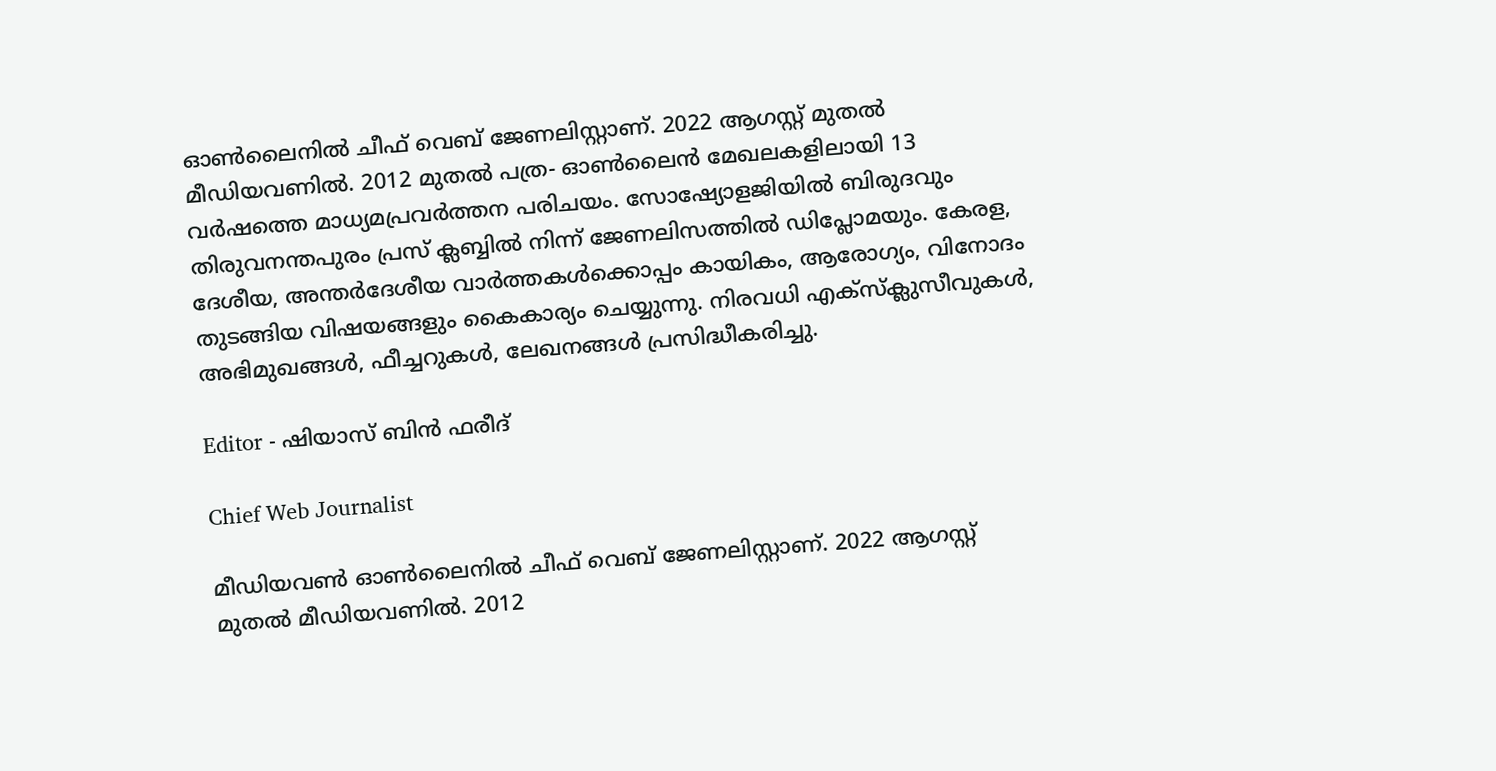ഓണ്‍ലൈനില്‍ ചീഫ് വെബ് ജേണലിസ്റ്റാണ്. 2022 ആഗസ്റ്റ് മുതല്‍ മീഡിയവണില്‍. 2012 മുതല്‍ പത്ര- ഓണ്‍ലൈന്‍ മേഖലകളിലായി 13 വര്‍ഷത്തെ മാധ്യമപ്രവര്‍ത്തന പരിചയം. സോഷ്യോളജിയില്‍ ബിരുദവും തിരുവനന്തപുരം പ്രസ് ക്ലബ്ബില്‍ നിന്ന് ജേണലിസത്തില്‍ ഡിപ്ലോമയും. കേരള, ദേശീയ, അന്തര്‍ദേശീയ വാര്‍ത്തകള്‍ക്കൊപ്പം കായികം, ആരോഗ്യം, വിനോദം തുടങ്ങിയ വിഷയങ്ങളും കൈകാര്യം ചെയ്യുന്നു. നിരവധി എക്സ്ക്ലുസീവുകള്‍, അഭിമുഖങ്ങള്‍, ഫീച്ചറുകള്‍, ലേഖനങ്ങള്‍ പ്രസിദ്ധീകരിച്ചു.

Editor - ഷിയാസ് ബിന്‍ ഫരീദ്

Chief Web Journalist

മീഡിയവണ്‍ ഓണ്‍ലൈനില്‍ ചീഫ് വെബ് ജേണലിസ്റ്റാണ്. 2022 ആഗസ്റ്റ് മുതല്‍ മീഡിയവണില്‍. 2012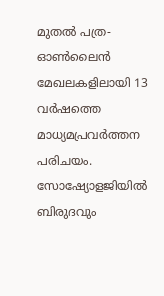മുതല്‍ പത്ര- ഓണ്‍ലൈന്‍ മേഖലകളിലായി 13 വര്‍ഷത്തെ മാധ്യമപ്രവര്‍ത്തന പരിചയം. സോഷ്യോളജിയില്‍ ബിരുദവും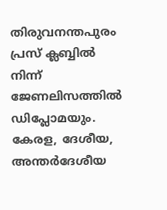തിരുവനന്തപുരം പ്രസ് ക്ലബ്ബില്‍ നിന്ന് ജേണലിസത്തില്‍ ഡിപ്ലോമയും. കേരള, ദേശീയ, അന്തര്‍ദേശീയ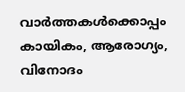വാര്‍ത്തകള്‍ക്കൊപ്പം കായികം, ആരോഗ്യം, വിനോദം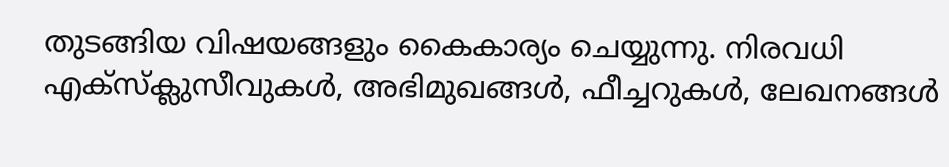തുടങ്ങിയ വിഷയങ്ങളും കൈകാര്യം ചെയ്യുന്നു. നിരവധി എക്സ്ക്ലുസീവുകള്‍, അഭിമുഖങ്ങള്‍, ഫീച്ചറുകള്‍, ലേഖനങ്ങള്‍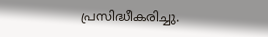പ്രസിദ്ധീകരിച്ചു.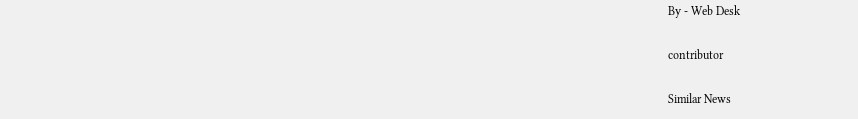By - Web Desk

contributor

Similar News